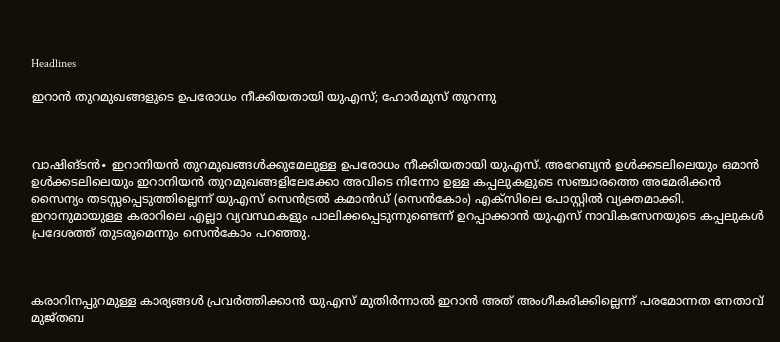Headlines

ഇറാൻ തുറമുഖങ്ങളുടെ ഉപരോധം നീക്കിയതായി യുഎസ്; ഹോർമുസ് തുറന്നു



വാഷിങ്ടൻ∙ ഇറാനിയൻ തുറമുഖങ്ങൾക്കുമേലുള്ള ഉപരോധം നീക്കിയതായി യുഎസ്. അറേബ്യൻ ഉൾക്കടലിലെയും ഒമാൻ ഉൾക്കടലിലെയും ഇറാനിയൻ തുറമുഖങ്ങളിലേക്കോ അവിടെ നിന്നോ ഉള്ള കപ്പലുകളുടെ സഞ്ചാരത്തെ അമേരിക്കൻ സൈന്യം തടസ്സപ്പെടുത്തില്ലെന്ന് യുഎസ് സെൻട്രൽ കമാൻഡ് (സെൻകോം) എക്സിലെ പോസ്റ്റിൽ വ്യക്തമാക്കി. ഇറാനുമായുള്ള കരാറിലെ എല്ലാ വ്യവസ്ഥകളും പാലിക്കപ്പെടുന്നുണ്ടെന്ന് ഉറപ്പാക്കാൻ യുഎസ് നാവികസേനയുടെ കപ്പലുകൾ പ്രദേശത്ത് തുടരുമെന്നും സെൻകോം പറഞ്ഞു.



കരാറിനപ്പുറമുള്ള കാര്യങ്ങൾ പ്രവർത്തിക്കാൻ യുഎസ് മുതിർന്നാൽ ഇറാൻ അത് അംഗീകരിക്കില്ലെന്ന് പരമോന്നത നേതാവ് മുജ്തബ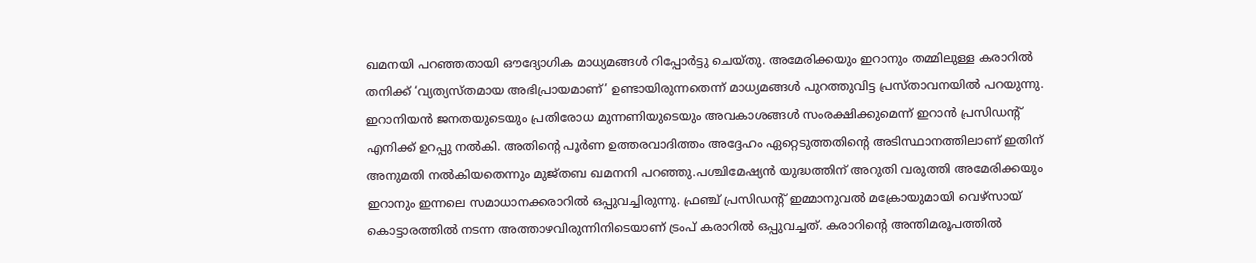ഖമനയി പറഞ്ഞതായി ഔദ്യോഗിക മാധ്യമങ്ങൾ റിപ്പോർട്ടു ചെയ്തു. അമേരിക്കയും ഇറാനും തമ്മിലുള്ള കരാറിൽ തനിക്ക് ‘വ്യത്യസ്തമായ അഭിപ്രായമാണ്’ ഉണ്ടായിരുന്നതെന്ന് മാധ്യമങ്ങൾ പുറത്തുവിട്ട പ്രസ്താവനയിൽ പറയുന്നു. ഇറാനിയൻ ജനതയുടെയും പ്രതിരോധ മുന്നണിയുടെയും അവകാശങ്ങൾ സംരക്ഷിക്കുമെന്ന് ഇറാൻ പ്രസിഡന്റ് എനിക്ക് ഉറപ്പു നൽകി. അതിന്റെ പൂർണ ഉത്തരവാദിത്തം അദ്ദേഹം ഏറ്റെടുത്തതിന്റെ അടിസ്ഥാനത്തിലാണ് ഇതിന് അനുമതി നൽകിയതെന്നും മുജ്തബ ഖമനനി പറഞ്ഞു.പശ്ചിമേഷ്യൻ യുദ്ധത്തിന് അറുതി വരുത്തി അമേരിക്കയും ഇറാനും ഇന്നലെ സമാധാനക്കരാറിൽ ഒപ്പുവച്ചിരുന്നു. ഫ്രഞ്ച് പ്രസിഡന്റ് ഇമ്മാനുവൽ മക്രോയുമായി വെഴ്സായ് കൊട്ടാരത്തിൽ നടന്ന അത്താഴവിരുന്നിനിടെയാണ് ട്രംപ് കരാറിൽ ഒപ്പുവച്ചത്. കരാറിന്റെ അന്തിമരൂപത്തിൽ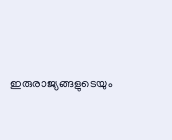ഇരുരാജ്യങ്ങളുടെയും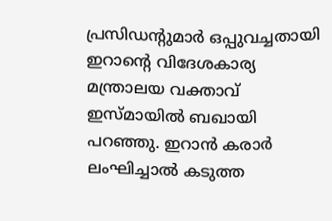പ്രസിഡന്റുമാർ ഒപ്പുവച്ചതായി ഇറാന്റെ വിദേശകാര്യ മന്ത്രാലയ വക്താവ് ഇസ്മായിൽ ബഖായി പറഞ്ഞു. ഇറാൻ കരാർ ലംഘിച്ചാൽ കടുത്ത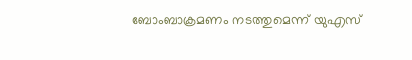ബോംബാക്രമണം നടത്തുമെന്ന് യുഎസ്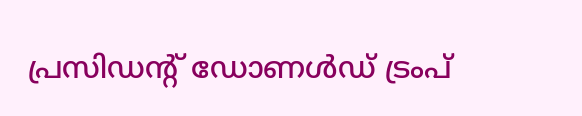പ്രസിഡന്റ് ഡോണൾഡ് ട്രംപ്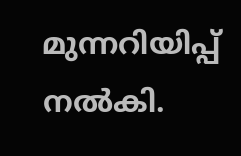മുന്നറിയിപ്പ് നൽകി.